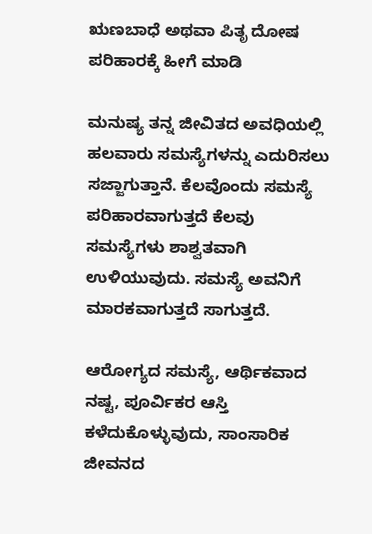ಋಣಬಾಧೆ ಅಥವಾ ಪಿತೃ ದೋಷ ಪರಿಹಾರಕ್ಕೆ ಹೀಗೆ ಮಾಡಿ

ಮನುಷ್ಯ ತನ್ನ ಜೀವಿತದ ಅವಧಿಯಲ್ಲಿ ಹಲವಾರು ಸಮಸ್ಯೆಗಳನ್ನು ಎದುರಿಸಲು ಸಜ್ಜಾಗುತ್ತಾನೆ. ಕೆಲವೊಂದು ಸಮಸ್ಯೆ ಪರಿಹಾರವಾಗುತ್ತದೆ ಕೆಲವು ಸಮಸ್ಯೆಗಳು ಶಾಶ್ವತವಾಗಿ ಉಳಿಯುವುದು. ಸಮಸ್ಯೆ ಅವನಿಗೆ ಮಾರಕವಾಗುತ್ತದೆ ಸಾಗುತ್ತದೆ.

ಆರೋಗ್ಯದ ಸಮಸ್ಯೆ, ಆರ್ಥಿಕವಾದ ನಷ್ಟ, ಪೂರ್ವಿಕರ ಆಸ್ತಿ ಕಳೆದುಕೊಳ್ಳುವುದು, ಸಾಂಸಾರಿಕ ಜೀವನದ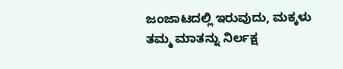ಜಂಜಾಟದಲ್ಲಿ ಇರುವುದು, ಮಕ್ಕಳು ತಮ್ಮ ಮಾತನ್ನು ನಿರ್ಲಕ್ಷ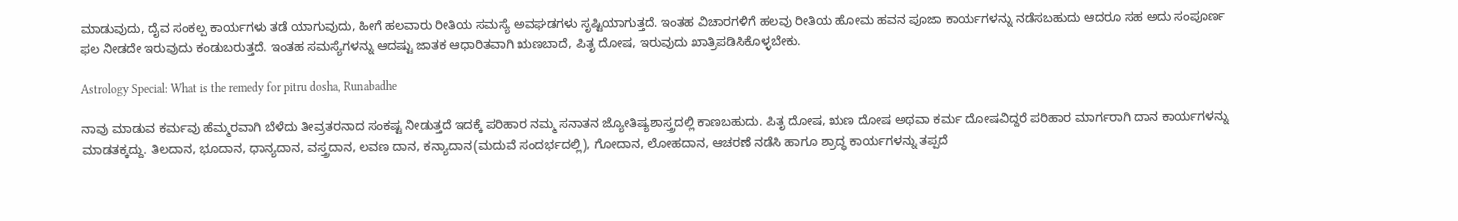ಮಾಡುವುದು, ದೈವ ಸಂಕಲ್ಪ ಕಾರ್ಯಗಳು ತಡೆ ಯಾಗುವುದು, ಹೀಗೆ ಹಲವಾರು ರೀತಿಯ ಸಮಸ್ಯೆ ಅವಘಡಗಳು ಸೃಷ್ಟಿಯಾಗುತ್ತದೆ. ಇಂತಹ ವಿಚಾರಗಳಿಗೆ ಹಲವು ರೀತಿಯ ಹೋಮ ಹವನ ಪೂಜಾ ಕಾರ್ಯಗಳನ್ನು ನಡೆಸಬಹುದು ಆದರೂ ಸಹ ಅದು ಸಂಪೂರ್ಣ ಫಲ ನೀಡದೇ ಇರುವುದು ಕಂಡುಬರುತ್ತದೆ. ಇಂತಹ ಸಮಸ್ಯೆಗಳನ್ನು ಆದಷ್ಟು ಜಾತಕ ಆಧಾರಿತವಾಗಿ ಋಣಬಾದೆ, ಪಿತೃ ದೋಷ, ಇರುವುದು ಖಾತ್ರಿಪಡಿಸಿಕೊಳ್ಳಬೇಕು.

Astrology Special: What is the remedy for pitru dosha, Runabadhe

ನಾವು ಮಾಡುವ ಕರ್ಮವು ಹೆಮ್ಮರವಾಗಿ ಬೆಳೆದು ತೀವ್ರತರನಾದ ಸಂಕಷ್ಟ ನೀಡುತ್ತದೆ ಇದಕ್ಕೆ ಪರಿಹಾರ ನಮ್ಮ ಸನಾತನ ಜ್ಯೋತಿಷ್ಯಶಾಸ್ತ್ರದಲ್ಲಿ ಕಾಣಬಹುದು. ಪಿತೃ ದೋಷ, ಋಣ ದೋಷ ಅಥವಾ ಕರ್ಮ ದೋಷವಿದ್ದರೆ ಪರಿಹಾರ ಮಾರ್ಗರಾಗಿ ದಾನ ಕಾರ್ಯಗಳನ್ನು ಮಾಡತಕ್ಕದ್ದು. ತಿಲದಾನ, ಭೂದಾನ, ಧಾನ್ಯದಾನ, ವಸ್ತ್ರದಾನ, ಲವಣ ದಾನ, ಕನ್ಯಾದಾನ(ಮದುವೆ ಸಂದರ್ಭದಲ್ಲಿ), ಗೋದಾನ, ಲೋಹದಾನ, ಆಚರಣೆ ನಡೆಸಿ ಹಾಗೂ ಶ್ರಾದ್ಧ ಕಾರ್ಯಗಳನ್ನು ತಪ್ಪದೆ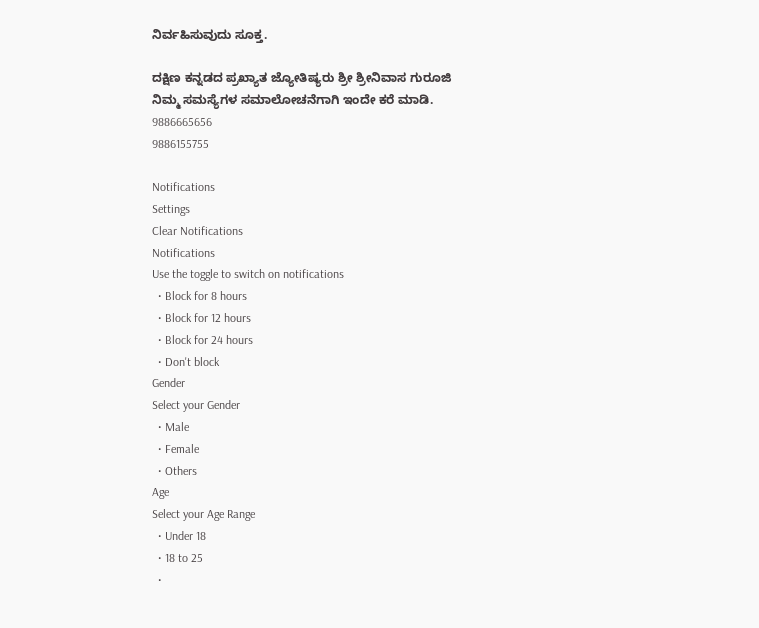ನಿರ್ವಹಿಸುವುದು ಸೂಕ್ತ.

ದಕ್ಷಿಣ ಕನ್ನಡದ ಪ್ರಖ್ಯಾತ ಜ್ಯೋತಿಷ್ಯರು ಶ್ರೀ ಶ್ರೀನಿವಾಸ ಗುರೂಜಿ
ನಿಮ್ಮ ಸಮಸ್ಯೆಗಳ ಸಮಾಲೋಚನೆಗಾಗಿ ಇಂದೇ ಕರೆ ಮಾಡಿ.
9886665656
9886155755

Notifications
Settings
Clear Notifications
Notifications
Use the toggle to switch on notifications
  • Block for 8 hours
  • Block for 12 hours
  • Block for 24 hours
  • Don't block
Gender
Select your Gender
  • Male
  • Female
  • Others
Age
Select your Age Range
  • Under 18
  • 18 to 25
  •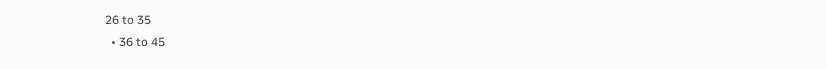26 to 35
  • 36 to 45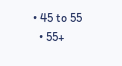• 45 to 55
  • 55+